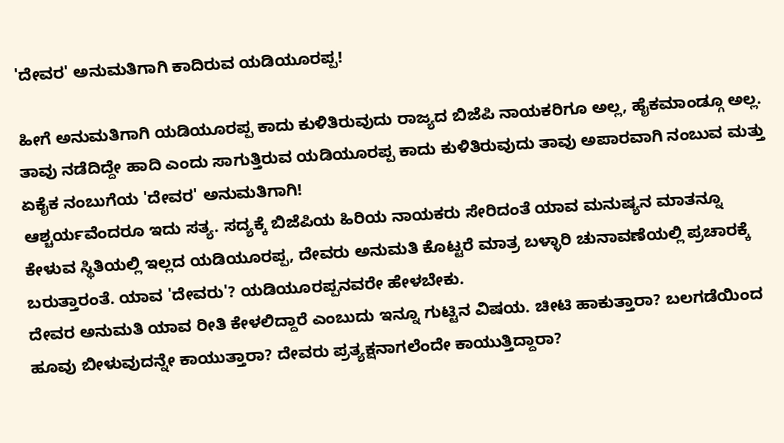'ದೇವರ' ಅನುಮತಿಗಾಗಿ ಕಾದಿರುವ ಯಡಿಯೂರಪ್ಪ!

ಹೀಗೆ ಅನುಮತಿಗಾಗಿ ಯಡಿಯೂರಪ್ಪ ಕಾದು ಕುಳಿತಿರುವುದು ರಾಜ್ಯದ ಬಿಜೆಪಿ ನಾಯಕರಿಗೂ ಅಲ್ಲ, ಹೈಕಮಾಂಡ್ಗೂ ಅಲ್ಲ. ತಾವು ನಡೆದಿದ್ದೇ ಹಾದಿ ಎಂದು ಸಾಗುತ್ತಿರುವ ಯಡಿಯೂರಪ್ಪ ಕಾದು ಕುಳಿತಿರುವುದು ತಾವು ಅಪಾರವಾಗಿ ನಂಬುವ ಮತ್ತು ಏಕೈಕ ನಂಬುಗೆಯ 'ದೇವರ' ಅನುಮತಿಗಾಗಿ!
ಆಶ್ಚರ್ಯವೆಂದರೂ ಇದು ಸತ್ಯ. ಸದ್ಯಕ್ಕೆ ಬಿಜೆಪಿಯ ಹಿರಿಯ ನಾಯಕರು ಸೇರಿದಂತೆ ಯಾವ ಮನುಷ್ಯನ ಮಾತನ್ನೂ ಕೇಳುವ ಸ್ಥಿತಿಯಲ್ಲಿ ಇಲ್ಲದ ಯಡಿಯೂರಪ್ಪ, ದೇವರು ಅನುಮತಿ ಕೊಟ್ಟರೆ ಮಾತ್ರ ಬಳ್ಳಾರಿ ಚುನಾವಣೆಯಲ್ಲಿ ಪ್ರಚಾರಕ್ಕೆ ಬರುತ್ತಾರಂತೆ. ಯಾವ 'ದೇವರು'? ಯಡಿಯೂರಪ್ಪನವರೇ ಹೇಳಬೇಕು.
ದೇವರ ಅನುಮತಿ ಯಾವ ರೀತಿ ಕೇಳಲಿದ್ದಾರೆ ಎಂಬುದು ಇನ್ನೂ ಗುಟ್ಟಿನ ವಿಷಯ. ಚೀಟಿ ಹಾಕುತ್ತಾರಾ? ಬಲಗಡೆಯಿಂದ ಹೂವು ಬೀಳುವುದನ್ನೇ ಕಾಯುತ್ತಾರಾ? ದೇವರು ಪ್ರತ್ಯಕ್ಷನಾಗಲೆಂದೇ ಕಾಯುತ್ತಿದ್ದಾರಾ?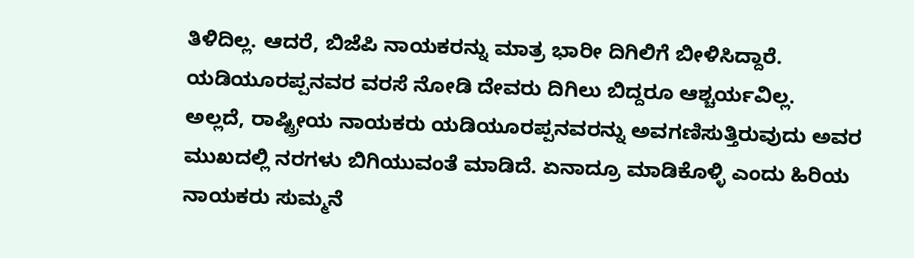ತಿಳಿದಿಲ್ಲ. ಆದರೆ, ಬಿಜೆಪಿ ನಾಯಕರನ್ನು ಮಾತ್ರ ಭಾರೀ ದಿಗಿಲಿಗೆ ಬೀಳಿಸಿದ್ದಾರೆ. ಯಡಿಯೂರಪ್ಪನವರ ವರಸೆ ನೋಡಿ ದೇವರು ದಿಗಿಲು ಬಿದ್ದರೂ ಆಶ್ಚರ್ಯವಿಲ್ಲ.
ಅಲ್ಲದೆ, ರಾಷ್ಟ್ರೀಯ ನಾಯಕರು ಯಡಿಯೂರಪ್ಪನವರನ್ನು ಅವಗಣಿಸುತ್ತಿರುವುದು ಅವರ ಮುಖದಲ್ಲಿ ನರಗಳು ಬಿಗಿಯುವಂತೆ ಮಾಡಿದೆ. ಏನಾದ್ರೂ ಮಾಡಿಕೊಳ್ಳಿ ಎಂದು ಹಿರಿಯ ನಾಯಕರು ಸುಮ್ಮನೆ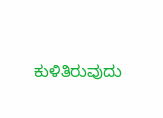ಕುಳಿತಿರುವುದು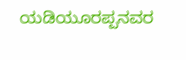ಯಡಿಯೂರಪ್ಪನವರ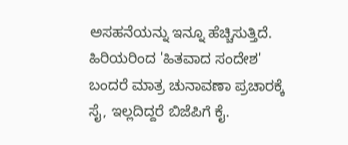ಅಸಹನೆಯನ್ನು ಇನ್ನೂ ಹೆಚ್ಚಿಸುತ್ತಿದೆ. ಹಿರಿಯರಿಂದ 'ಹಿತವಾದ ಸಂದೇಶ' ಬಂದರೆ ಮಾತ್ರ ಚುನಾವಣಾ ಪ್ರಚಾರಕ್ಕೆ ಸೈ, ಇಲ್ಲದಿದ್ದರೆ ಬಿಜೆಪಿಗೆ ಕೈ.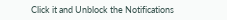Click it and Unblock the Notifications